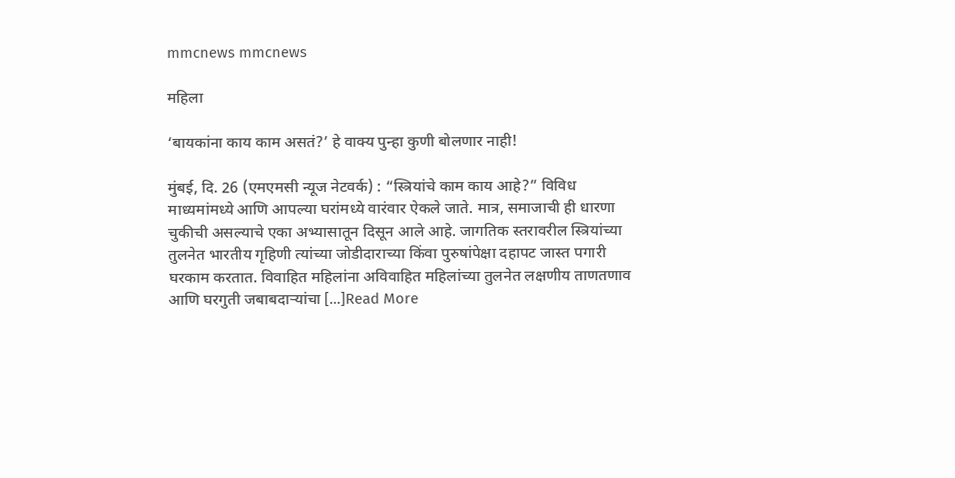mmcnews mmcnews

महिला

‘बायकांना काय काम असतं?’ हे वाक्य पुन्हा कुणी बोलणार नाही!

मुंबई, दि. 26 (एमएमसी न्यूज नेटवर्क) : “स्त्रियांचे काम काय आहे?” विविध माध्यमांमध्ये आणि आपल्या घरांमध्ये वारंवार ऐकले जाते. मात्र, समाजाची ही धारणा चुकीची असल्याचे एका अभ्यासातून दिसून आले आहे. जागतिक स्तरावरील स्त्रियांच्या तुलनेत भारतीय गृहिणी त्यांच्या जोडीदाराच्या किंवा पुरुषांपेक्षा दहापट जास्त पगारी घरकाम करतात. विवाहित महिलांना अविवाहित महिलांच्या तुलनेत लक्षणीय ताणतणाव आणि घरगुती जबाबदाऱ्यांचा […]Read More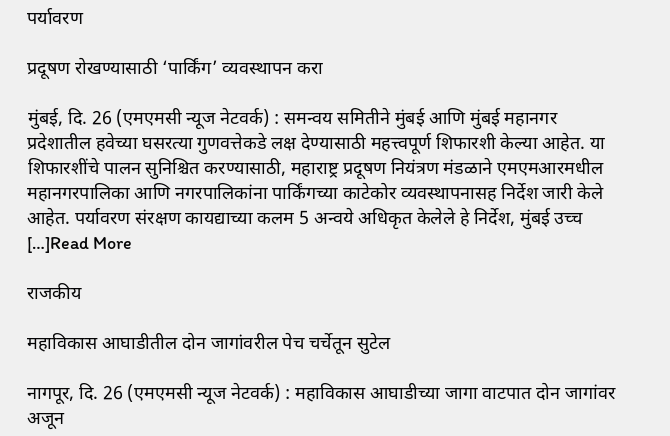पर्यावरण

प्रदूषण रोखण्यासाठी ‘पार्किंग’ व्यवस्थापन करा

मुंबई, दि. 26 (एमएमसी न्यूज नेटवर्क) : समन्वय समितीने मुंबई आणि मुंबई महानगर प्रदेशातील हवेच्या घसरत्या गुणवत्तेकडे लक्ष देण्यासाठी महत्त्वपूर्ण शिफारशी केल्या आहेत. या शिफारशींचे पालन सुनिश्चित करण्यासाठी, महाराष्ट्र प्रदूषण नियंत्रण मंडळाने एमएमआरमधील महानगरपालिका आणि नगरपालिकांना पार्किंगच्या काटेकोर व्यवस्थापनासह निर्देश जारी केले आहेत. पर्यावरण संरक्षण कायद्याच्या कलम 5 अन्वये अधिकृत केलेले हे निर्देश, मुंबई उच्च […]Read More

राजकीय

महाविकास आघाडीतील दोन जागांवरील पेच चर्चेतून सुटेल

नागपूर, दि. 26 (एमएमसी न्यूज नेटवर्क) : महाविकास आघाडीच्या जागा वाटपात दोन जागांवर अजून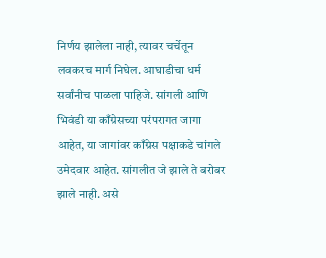निर्णय झालेला नाही, त्यावर चर्चेतून लवकरच मार्ग निघेल. आघाडीचा धर्म सर्वांनीच पाळला पाहिजे. सांगली आणि भिवंडी या काँग्रेसच्या परंपरागत जागा आहेत, या जागांवर काँग्रेस पक्षाकडे चांगले उमेदवार आहेत. सांगलीत जे झाले ते बरोबर झाले नाही. असे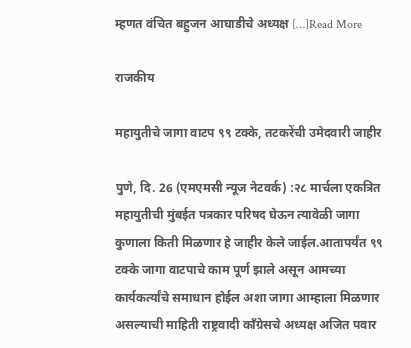म्हणत वंचित बहुजन आघाडीचे अध्यक्ष […]Read More

राजकीय

महायुतीचे जागा वाटप ९९ टक्के, तटकरेंची उमेदवारी जाहीर

पुणे, दि. 26 (एमएमसी न्यूज नेटवर्क) :२८ मार्चला एकत्रित महायुतीची मुंबईत पत्रकार परिषद घेऊन त्यावेळी जागा कुणाला किती मिळणार हे जाहीर केले जाईल.आतापर्यंत ९९ टक्के जागा वाटपाचे काम पूर्ण झाले असून आमच्या कार्यकर्त्यांचे समाधान होईल अशा जागा आम्हाला मिळणार असल्याची माहिती राष्ट्रवादी काँग्रेसचे अध्यक्ष अजित पवार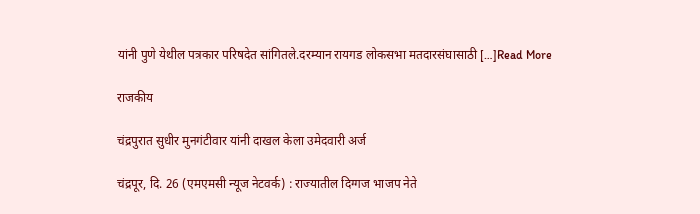यांनी पुणे येथील पत्रकार परिषदेत सांगितले.दरम्यान रायगड लोकसभा मतदारसंघासाठी […]Read More

राजकीय

चंद्रपुरात सुधीर मुनगंटीवार यांनी दाखल केला उमेदवारी अर्ज

चंद्रपूर, दि. 26 (एमएमसी न्यूज नेटवर्क) : राज्यातील दिग्गज भाजप नेते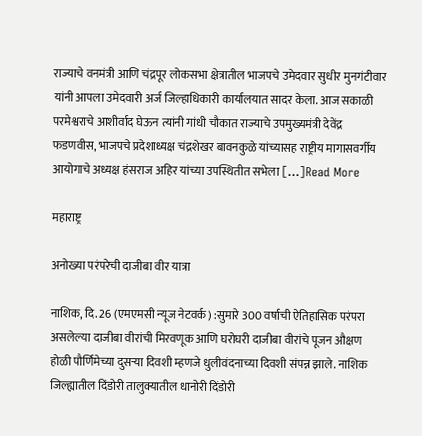राज्याचे वनमंत्री आणि चंद्रपूर लोकसभा क्षेत्रातील भाजपचे उमेदवार सुधीर मुनगंटीवार यांनी आपला उमेदवारी अर्ज जिल्हाधिकारी कार्यालयात सादर केला. आज सकाळी परमेश्वराचे आशीर्वाद घेऊन त्यांनी गांधी चौकात राज्याचे उपमुख्यमंत्री देवेंद्र फडणवीस, भाजपचे प्रदेशाध्यक्ष चंद्रशेखर बावनकुळे यांच्यासह राष्ट्रीय मागासवर्गीय आयोगाचे अध्यक्ष हंसराज अहिर यांच्या उपस्थितीत सभेला […]Read More

महाराष्ट्र

अनोख्या परंपरेची दाजीबा वीर यात्रा

नाशिक, दि. 26 (एमएमसी न्यूज नेटवर्क) :सुमारे 300 वर्षाची ऐतिहासिक परंपरा असलेल्या दाजीबा वीरांची मिरवणूक आणि घरोघरी दाजीबा वीरांचे पूजन औक्षण होळी पौर्णिमेच्या दुसऱ्या दिवशी म्हणजे धुलीवंदनाच्या दिवशी संपन्न झाले. नाशिक जिल्ह्यातील दिंडोरी तालुक्यातील धानोरी दिंडोरी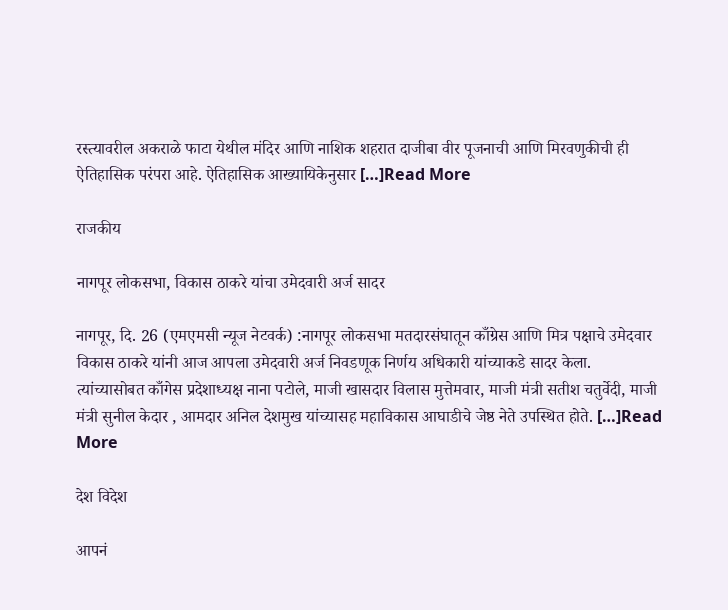रस्त्यावरील अकराळे फाटा येथील मंदिर आणि नाशिक शहरात दाजीबा वीर पूजनाची आणि मिरवणुकीची ही ऐतिहासिक परंपरा आहे. ऐतिहासिक आख्यायिकेनुसार […]Read More

राजकीय

नागपूर लोकसभा, विकास ठाकरे यांचा उमेदवारी अर्ज सादर

नागपूर, दि. 26 (एमएमसी न्यूज नेटवर्क) :नागपूर लोकसभा मतदारसंघातून काँग्रेस आणि मित्र पक्षाचे उमेदवार विकास ठाकरे यांनी आज आपला उमेदवारी अर्ज निवडणूक निर्णय अधिकारी यांच्याकडे सादर केला. त्यांच्यासोबत काँगेस प्रदेशाध्यक्ष नाना पटोले, माजी खासदार विलास मुत्तेमवार, माजी मंत्री सतीश चतुर्वेदी, माजी मंत्री सुनील केदार , आमदार अनिल देशमुख यांच्यासह महाविकास आघाडीचे जेष्ठ नेते उपस्थित होते. […]Read More

देश विदेश

आपनं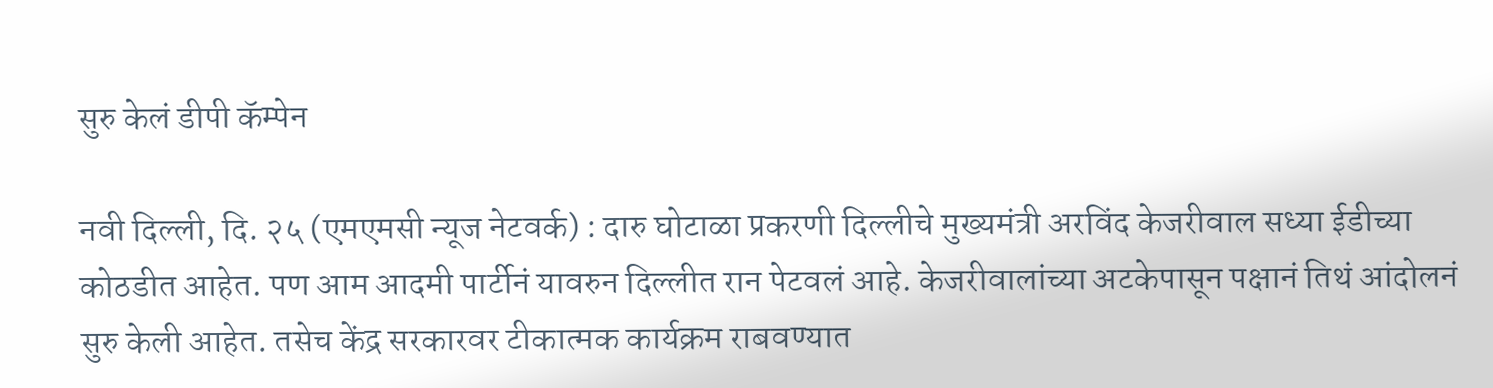सुरु केलं डीपी कॅम्पेन

नवी दिल्ली, दि. २५ (एमएमसी न्यूज नेटवर्क) : दारु घोटाळा प्रकरणी दिल्लीचे मुख्यमंत्री अरविंद केजरीवाल सध्या ईडीच्या कोठडीत आहेत. पण आम आदमी पार्टीनं यावरुन दिल्लीत रान पेटवलं आहे. केजरीवालांच्या अटकेपासून पक्षानं तिथं आंदोलनं सुरु केली आहेत. तसेच केंद्र सरकारवर टीकात्मक कार्यक्रम राबवण्यात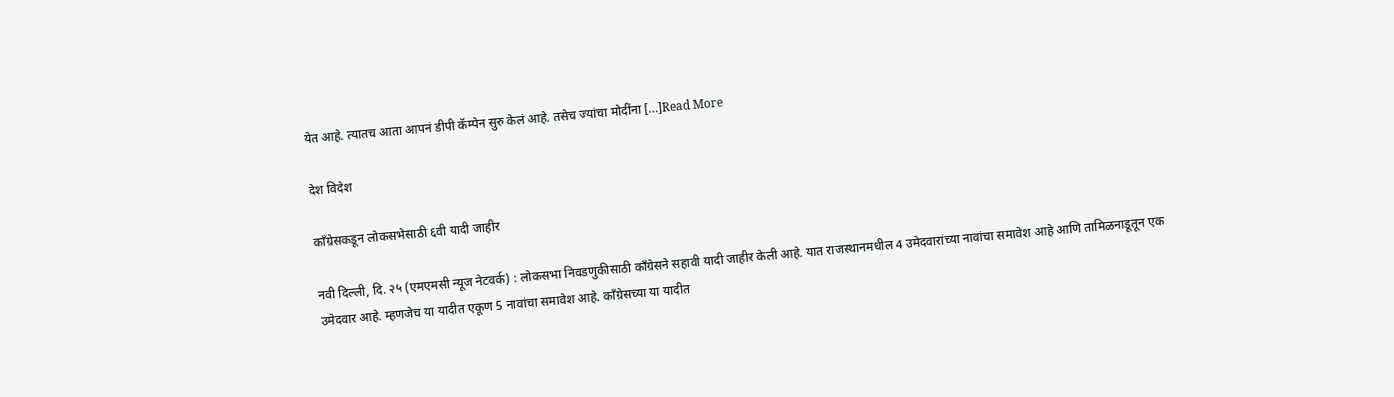येत आहे. त्यातच आता आपनं डीपी कॅम्पेन सुरु केलं आहे. तसेच ज्यांचा मोदींना […]Read More

देश विदेश

काँग्रेसकडून लोकसभेसाठी ६वी यादी जाहीर

नवी दिल्ली, दि. २५ (एमएमसी न्यूज नेटवर्क) : लोकसभा निवडणुकीसाठी काँग्रेसने सहावी यादी जाहीर केली आहे. यात राजस्थानमधील 4 उमेदवारांच्या नावांचा समावेश आहे आणि तामिळनाडूतून एक उमेदवार आहे. म्हणजेच या यादीत एकूण 5 नावांचा समावेश आहे. काँग्रेसच्या या यादीत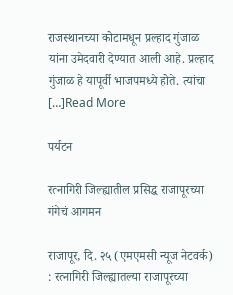राजस्थानच्या कोटामधून प्रल्हाद गुंजाळ यांना उमेदवारी देण्यात आली आहे. प्रल्हाद गुंजाळ हे यापूर्वी भाजपमध्ये होते. त्यांचा […]Read More

पर्यटन

रत्नागिरी जिल्ह्यातील प्रसिद्ध राजापूरच्या गंगेचं आगमन

राजापूर, दि. २५ (एमएमसी न्यूज नेटवर्क) : रत्नागिरी जिल्ह्यातल्या राजापूरच्या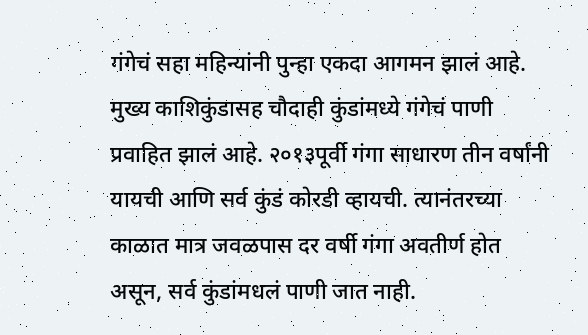गंगेचं सहा महिन्यांनी पुन्हा एकदा आगमन झालं आहे. मुख्य काशिकुंडासह चौदाही कुंडांमध्ये गंगेचं पाणी प्रवाहित झालं आहे. २०१३पूर्वी गंगा साधारण तीन वर्षांनी यायची आणि सर्व कुंडं कोरडी व्हायची. त्यानंतरच्या काळात मात्र जवळपास दर वर्षी गंगा अवतीर्ण होत असून, सर्व कुंडांमधलं पाणी जात नाही.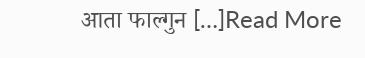आता फाल्गुन […]Read More